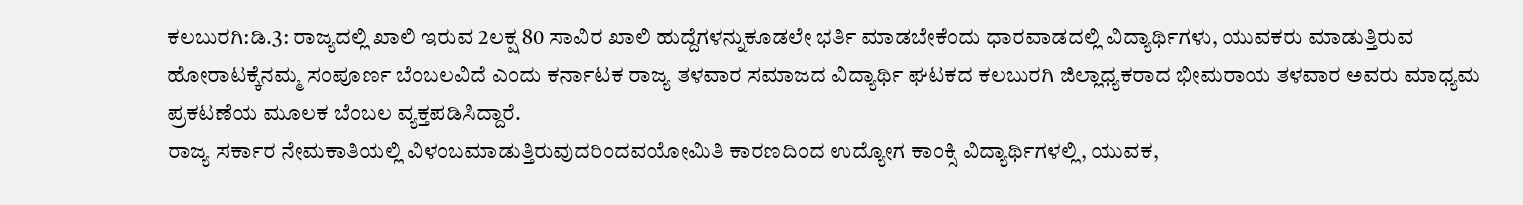ಕಲಬುರಗಿ:ಡಿ.3: ರಾಜ್ಯದಲ್ಲಿ ಖಾಲಿ ಇರುವ 2ಲಕ್ಷ 80 ಸಾವಿರ ಖಾಲಿ ಹುದ್ದೆಗಳನ್ನುಕೂಡಲೇ ಭರ್ತಿ ಮಾಡಬೇಕೆಂದು ಧಾರವಾಡದಲ್ಲಿ ವಿದ್ಯಾರ್ಥಿಗಳು, ಯುವಕರು ಮಾಡುತ್ತಿರುವ ಹೋರಾಟಕ್ಕೆನಮ್ಮ ಸಂಪೂರ್ಣ ಬೆಂಬಲವಿದೆ ಎಂದು ಕರ್ನಾಟಕ ರಾಜ್ಯ ತಳವಾರ ಸಮಾಜದ ವಿದ್ಯಾರ್ಥಿ ಘಟಕದ ಕಲಬುರಗಿ ಜಿಲ್ಲಾಧ್ಯಕರಾದ ಭೀಮರಾಯ ತಳವಾರ ಅವರು ಮಾಧ್ಯಮ ಪ್ರಕಟಣೆಯ ಮೂಲಕ ಬೆಂಬಲ ವ್ಯಕ್ತಪಡಿಸಿದ್ದಾರೆ.
ರಾಜ್ಯ ಸರ್ಕಾರ ನೇಮಕಾತಿಯಲ್ಲಿ ವಿಳಂಬಮಾಡುತ್ತಿರುವುದರಿಂದವಯೋಮಿತಿ ಕಾರಣದಿಂದ ಉದ್ಯೋಗ ಕಾಂಕ್ಸಿ ವಿದ್ಯಾರ್ಥಿಗಳಲ್ಲಿ, ಯುವಕ,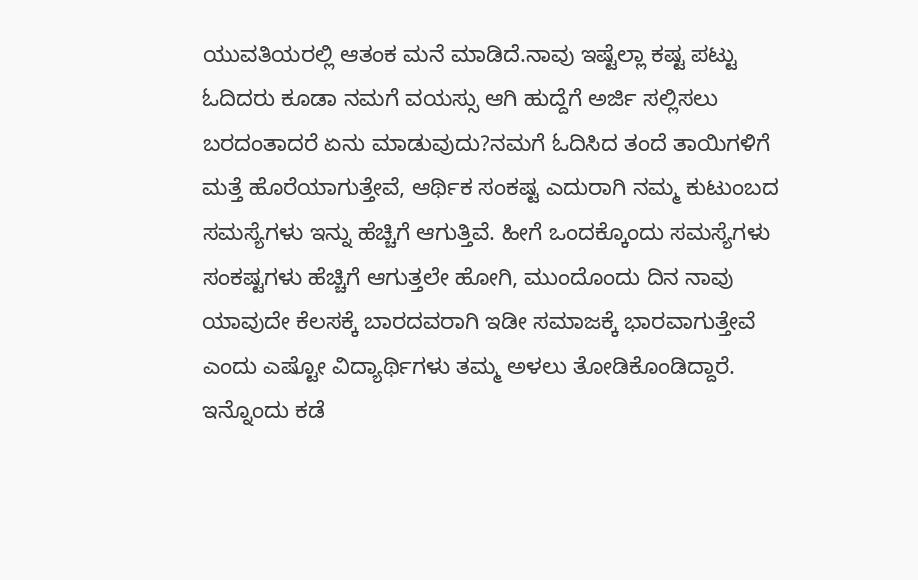ಯುವತಿಯರಲ್ಲಿ ಆತಂಕ ಮನೆ ಮಾಡಿದೆ.ನಾವು ಇಷ್ಟೆಲ್ಲಾ ಕಷ್ಟ ಪಟ್ಟು ಓದಿದರು ಕೂಡಾ ನಮಗೆ ವಯಸ್ಸು ಆಗಿ ಹುದ್ದೆಗೆ ಅರ್ಜಿ ಸಲ್ಲಿಸಲು ಬರದಂತಾದರೆ ಏನು ಮಾಡುವುದು?ನಮಗೆ ಓದಿಸಿದ ತಂದೆ ತಾಯಿಗಳಿಗೆ ಮತ್ತೆ ಹೊರೆಯಾಗುತ್ತೇವೆ, ಆರ್ಥಿಕ ಸಂಕಷ್ಟ ಎದುರಾಗಿ ನಮ್ಮ ಕುಟುಂಬದ ಸಮಸ್ಯೆಗಳು ಇನ್ನು ಹೆಚ್ಚಿಗೆ ಆಗುತ್ತಿವೆ. ಹೀಗೆ ಒಂದಕ್ಕೊಂದು ಸಮಸ್ಯೆಗಳು ಸಂಕಷ್ಟಗಳು ಹೆಚ್ಚಿಗೆ ಆಗುತ್ತಲೇ ಹೋಗಿ, ಮುಂದೊಂದು ದಿನ ನಾವು ಯಾವುದೇ ಕೆಲಸಕ್ಕೆ ಬಾರದವರಾಗಿ ಇಡೀ ಸಮಾಜಕ್ಕೆ ಭಾರವಾಗುತ್ತೇವೆ ಎಂದು ಎಷ್ಟೋ ವಿದ್ಯಾರ್ಥಿಗಳು ತಮ್ಮ ಅಳಲು ತೋಡಿಕೊಂಡಿದ್ದಾರೆ.
ಇನ್ನೊಂದು ಕಡೆ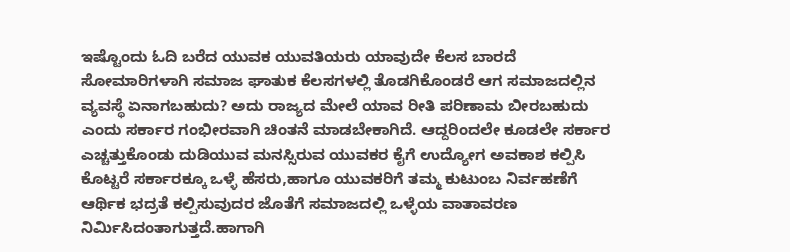ಇಷ್ಟೊಂದು ಓದಿ ಬರೆದ ಯುವಕ ಯುವತಿಯರು ಯಾವುದೇ ಕೆಲಸ ಬಾರದೆ ಸೋಮಾರಿಗಳಾಗಿ ಸಮಾಜ ಘಾತುಕ ಕೆಲಸಗಳಲ್ಲಿ ತೊಡಗಿಕೊಂಡರೆ ಆಗ ಸಮಾಜದಲ್ಲಿನ ವ್ಯವಸ್ಥೆ ಏನಾಗಬಹುದು? ಅದು ರಾಜ್ಯದ ಮೇಲೆ ಯಾವ ರೀತಿ ಪರಿಣಾಮ ಬೀರಬಹುದು ಎಂದು ಸರ್ಕಾರ ಗಂಭೀರವಾಗಿ ಚಿಂತನೆ ಮಾಡಬೇಕಾಗಿದೆ. ಆದ್ದರಿಂದಲೇ ಕೂಡಲೇ ಸರ್ಕಾರ ಎಚ್ಚತ್ತುಕೊಂಡು ದುಡಿಯುವ ಮನಸ್ಸಿರುವ ಯುವಕರ ಕೈಗೆ ಉದ್ಯೋಗ ಅವಕಾಶ ಕಲ್ಪಿಸಿ ಕೊಟ್ಟರೆ ಸರ್ಕಾರಕ್ಕೂ ಒಳ್ಳೆ ಹೆಸರು,ಹಾಗೂ ಯುವಕರಿಗೆ ತಮ್ಮ ಕುಟುಂಬ ನಿರ್ವಹಣೆಗೆ ಆರ್ಥಿಕ ಭದ್ರತೆ ಕಲ್ಪಿಸುವುದರ ಜೊತೆಗೆ ಸಮಾಜದಲ್ಲಿ ಒಳ್ಳೆಯ ವಾತಾವರಣ ನಿರ್ಮಿಸಿದಂತಾಗುತ್ತದೆ.ಹಾಗಾಗಿ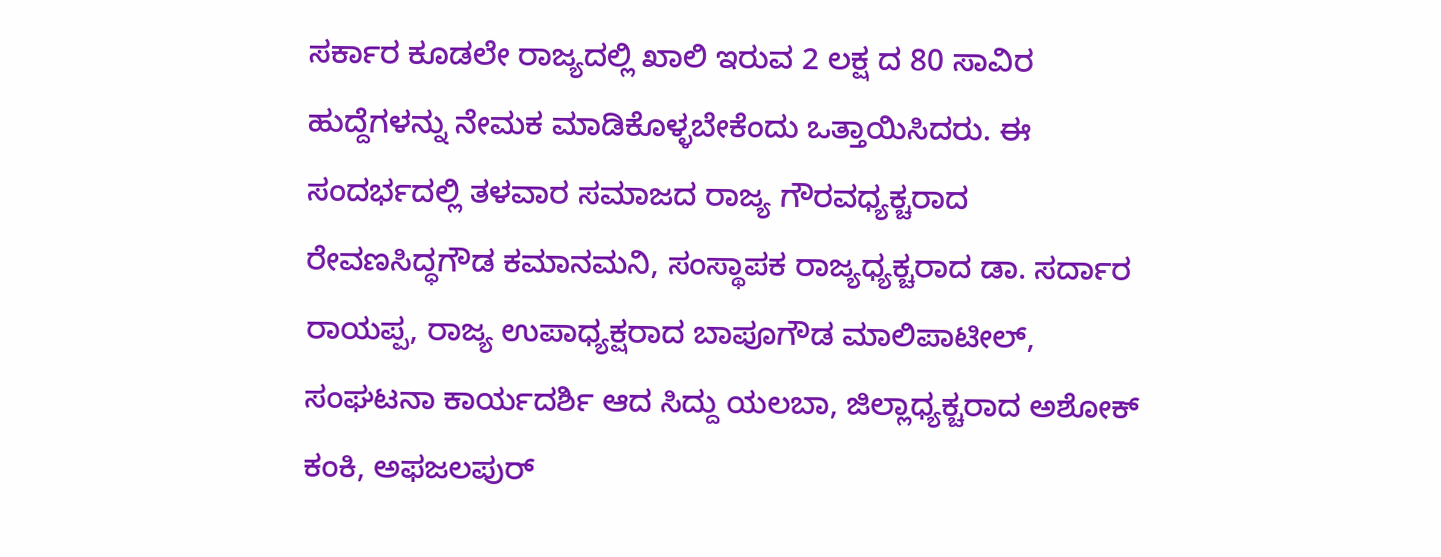ಸರ್ಕಾರ ಕೂಡಲೇ ರಾಜ್ಯದಲ್ಲಿ ಖಾಲಿ ಇರುವ 2 ಲಕ್ಷ ದ 80 ಸಾವಿರ ಹುದ್ದೆಗಳನ್ನು ನೇಮಕ ಮಾಡಿಕೊಳ್ಳಬೇಕೆಂದು ಒತ್ತಾಯಿಸಿದರು. ಈ ಸಂದರ್ಭದಲ್ಲಿ ತಳವಾರ ಸಮಾಜದ ರಾಜ್ಯ ಗೌರವಧ್ಯಕ್ಚರಾದ ರೇವಣಸಿದ್ಧಗೌಡ ಕಮಾನಮನಿ, ಸಂಸ್ಥಾಪಕ ರಾಜ್ಯಧ್ಯಕ್ಚರಾದ ಡಾ. ಸರ್ದಾರ ರಾಯಪ್ಪ, ರಾಜ್ಯ ಉಪಾಧ್ಯಕ್ಷರಾದ ಬಾಪೂಗೌಡ ಮಾಲಿಪಾಟೀಲ್, ಸಂಘಟನಾ ಕಾರ್ಯದರ್ಶಿ ಆದ ಸಿದ್ದು ಯಲಬಾ, ಜಿಲ್ಲಾಧ್ಯಕ್ಚರಾದ ಅಶೋಕ್ ಕಂಕಿ, ಅಫಜಲಪುರ್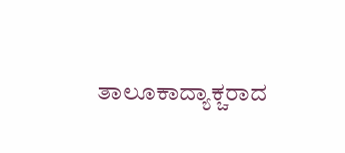ತಾಲೂಕಾದ್ಯಾಕ್ಚರಾದ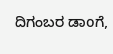ದಿಗಂಬರ ಡಾoಗೆ,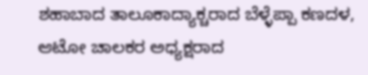ಶಹಾಬಾದ ತಾಲೂಕಾದ್ಯಾಕ್ಚರಾದ ಬೆಳ್ಳೆಪ್ಪಾ ಕಣದಳ, ಆಟೋ ಚಾಲಕರ ಅಧ್ಯಕ್ಷರಾದ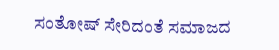ಸಂತೋಷ್ ಸೇರಿದಂತೆ ಸಮಾಜದ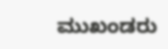ಮುಖಂಡರು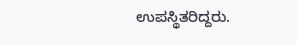ಉಪಸ್ಥಿತರಿದ್ದರು.